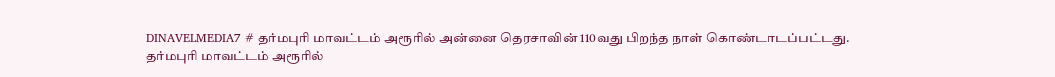DINAVELMEDIA7 # தர்மபுரி மாவட்டம் அரூரில் அன்னை தெரசாவின் 110வது பிறந்த நாள் கொண்டாடப்பட்டது.
தர்மபுரி மாவட்டம் அரூரில்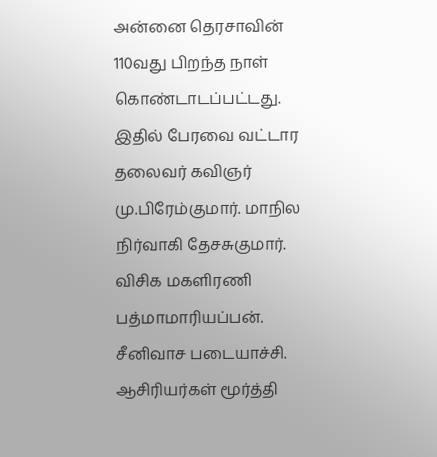அன்னை தெரசாவின் 110வது பிறந்த நாள் கொண்டாடப்பட்டது. இதில் பேரவை வட்டார தலைவர் கவிஞர் மு.பிரேம்குமார். மாநில நிர்வாகி தேசசுகுமார். விசிக மகளிரணி பத்மாமாரியப்பன். சீனிவாச படையாச்சி. ஆசிரியர்கள் மூர்த்தி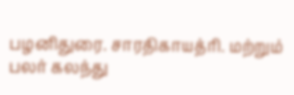பழனிதுரை. சாரதிகாயத்ரி. மற்றும் பலர் கலந்து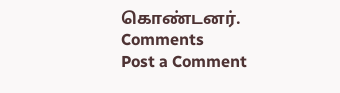கொண்டனர்.
Comments
Post a Comment